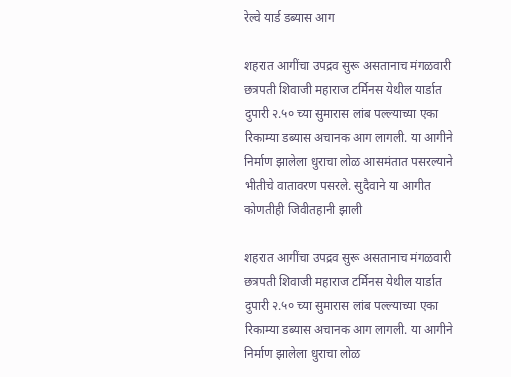रेल्वे यार्ड डब्यास आग

शहरात आगींचा उपद्रव सुरू असतानाच मंगळवारी छत्रपती शिवाजी महाराज टर्मिनस येथील यार्डात दुपारी २.५० च्या सुमारास लांब पल्ल्याच्या एका रिकाम्या डब्यास अचानक आग लागली. या आगीने निर्माण झालेला धुराचा लोळ आसमंतात पसरल्याने भीतीचे वातावरण पसरले. सुदैवाने या आगीत कोणतीही जिवीतहानी झाली

शहरात आगींचा उपद्रव सुरू असतानाच मंगळवारी छत्रपती शिवाजी महाराज टर्मिनस येथील यार्डात दुपारी २.५० च्या सुमारास लांब पल्ल्याच्या एका रिकाम्या डब्यास अचानक आग लागली. या आगीने निर्माण झालेला धुराचा लोळ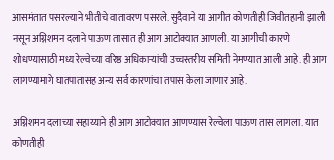आसमंतात पसरल्याने भीतीचे वातावरण पसरले. सुदैवाने या आगीत कोणतीही जिवीतहानी झाली नसून अग्निशमन दलाने पाऊण तासात ही आग आटोक्यात आणली. या आगीची कारणे शोधण्यासाठी मध्य रेल्वेच्या वरिष्ठ अधिकाऱ्यांची उच्चस्तरीय समिती नेमण्यात आली आहे. ही आग लागण्यामागे घातपातासह अन्य सर्व कारणांचा तपास केला जाणार आहे.

अग्निशमन दलाच्या सहाय्याने ही आग आटोक्यात आणण्यास रेल्वेला पाऊण तास लागला. यात कोणतीही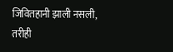जिवितहानी झाली नसली, तरीही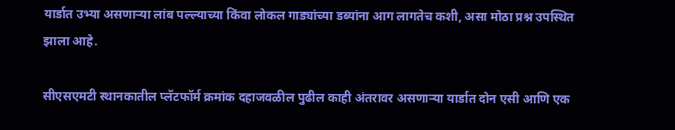यार्डात उभ्या असणाऱ्या लांब पल्ल्याच्या किंवा लोकल गाड्यांच्या डब्यांना आग लागतेच कशी, असा मोठा प्रश्न उपस्थित झाला आहे.

सीएसएमटी स्थानकातील प्लॅटफॉर्म क्रमांक दहाजवळील पुढील काही अंतरावर असणाऱ्या यार्डात दोन एसी आणि एक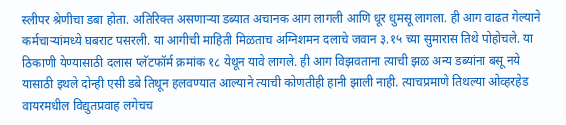स्लीपर श्रेणीचा डबा होता. अतिरिक्त असणाऱ्या डब्यात अचानक आग लागली आणि धूर धुमसू लागला. ही आग वाढत गेल्याने कर्मचाऱ्यांमध्ये घबराट पसरली. या आगीची माहिती मिळताच अग्निशमन दलाचे जवान ३.१५ च्या सुमारास तिथे पोहोचले. या ठिकाणी येण्यासाठी दलास प्लॅटफॉर्म क्रमांक १८ येथून यावे लागले. ही आग विझवताना त्याची झळ अन्य डब्यांना बसू नये यासाठी इथले दोन्ही एसी डबे तिथून हलवण्यात आल्याने त्याची कोणतीही हानी झाली नाही. त्याचप्रमाणे तिथल्या ओव्हरहेड वायरमधील विद्युतप्रवाह लगेचच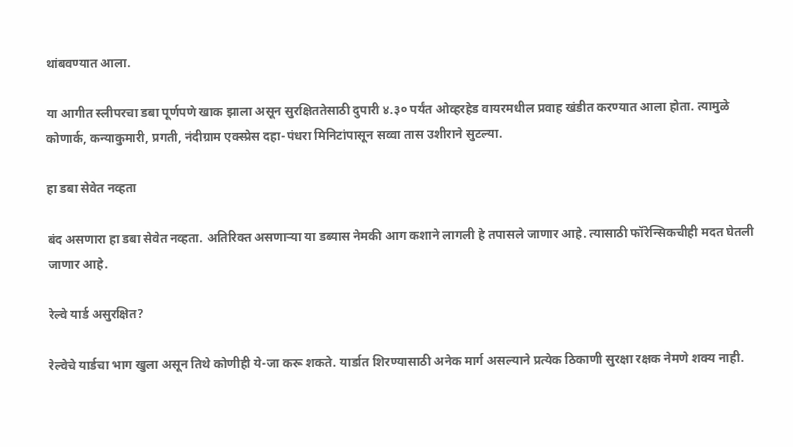थांबवण्यात आला.

या आगीत स्लीपरचा डबा पूर्णपणे खाक झाला असून सुरक्षिततेसाठी दुपारी ४.३० पर्यंत ओव्हरहेड वायरमधील प्रवाह खंडीत करण्यात आला होता. त्यामुळे कोणार्क, कन्याकुमारी, प्रगती, नंदीग्राम एक्स्प्रेस दहा-पंधरा मिनिटांपासून सव्वा तास उशीराने सुटल्या.

हा डबा सेवेत नव्हता

बंद असणारा हा डबा सेवेत नव्हता. अतिरिक्त असणाऱ्या या डब्यास नेमकी आग कशाने लागली हे तपासले जाणार आहे. त्यासाठी फॉरेन्सिकचीही मदत घेतली जाणार आहे.

रेल्वे यार्ड असुरक्षित?

रेल्वेचे यार्डचा भाग खुला असून तिथे कोणीही ये-जा करू शकते. यार्डात शिरण्यासाठी अनेक मार्ग असल्याने प्रत्येक ठिकाणी सुरक्षा रक्षक नेमणे शक्य नाही.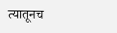त्यातूनच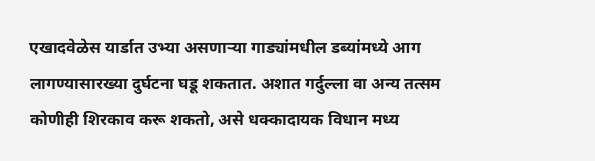एखादवेळेस यार्डात उभ्या असणाऱ्या गाड्यांमधील डब्यांमध्ये आग लागण्यासारख्या दुर्घटना घडू शकतात. अशात गर्दुल्ला वा अन्य तत्सम कोणीही शिरकाव करू शकतो, असे धक्कादायक विधान मध्य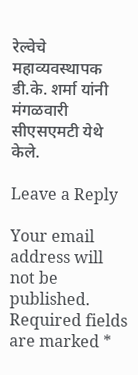रेल्वेचे महाव्यवस्थापक डी.के. शर्मा यांनी मंगळवारी सीएसएमटी येथे केले.

Leave a Reply

Your email address will not be published. Required fields are marked *